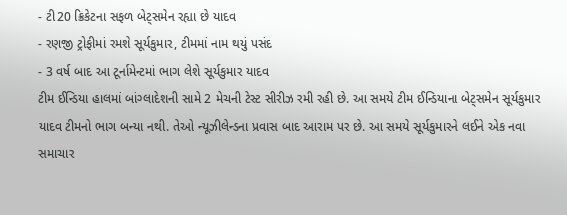- ટી20 ક્રિકેટના સફળ બેટ્સમેન રહ્યા છે યાદવ
- રણજી ટ્રોફીમાં રમશે સૂર્યકુમાર, ટીમમાં નામ થયું પસંદ
- 3 વર્ષ બાદ આ ટૂર્નામેન્ટમાં ભાગ લેશે સૂર્યકુમાર યાદવ
ટીમ ઈન્ડિયા હાલમાં બાંગ્લાદેશની સામે 2 મેચની ટેસ્ટ સીરીઝ રમી રહી છે. આ સમયે ટીમ ઈન્ડિયાના બેટ્સમેન સૂર્યકુમાર યાદવ ટીમનો ભાગ બન્યા નથી. તેઓ ન્યૂઝીલેન્ડના પ્રવાસ બાદ આરામ પર છે. આ સમયે સૂર્યકુમારને લઈને એક નવા સમાચાર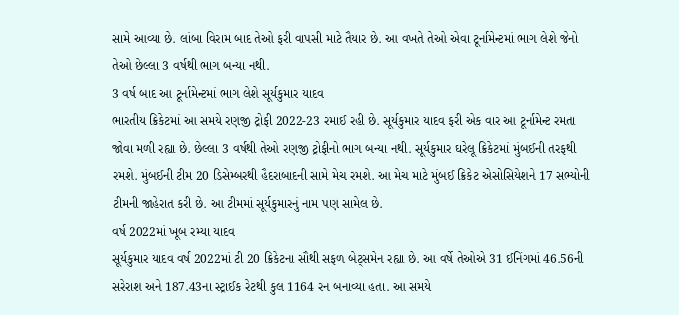સામે આવ્યા છે. લાંબા વિરામ બાદ તેઓ ફરી વાપસી માટે તૈયાર છે. આ વખતે તેઓ એવા ટૂર્નામેન્ટમાં ભાગ લેશે જેનો તેઓ છેલ્લા 3 વર્ષથી ભાગ બન્યા નથી.
3 વર્ષ બાદ આ ટૂર્નામેન્ટમાં ભાગ લેશે સૂર્યકુમાર યાદવ
ભારતીય ક્રિકેટમાં આ સમયે રણજી ટ્રોફી 2022-23 રમાઈ રહી છે. સૂર્યકુમાર યાદવ ફરી એક વાર આ ટૂર્નામેન્ટ રમતા જોવા મળી રહ્યા છે. છેલ્લા 3 વર્ષથી તેઓ રણજી ટ્રોફીનો ભાગ બન્યા નથી. સૂર્યકુમાર ઘરેલૂ ક્રિકેટમાં મુંબઈની તરફથી રમશે. મુંબઈની ટીમ 20 ડિસેમ્બરથી હૈદરાબાદની સામે મેચ રમશે. આ મેચ માટે મુંબઈ ક્રિકેટ એસોસિયેશને 17 સભ્યોની ટીમની જાહેરાત કરી છે. આ ટીમમાં સૂર્યકુમારનું નામ પણ સામેલ છે.
વર્ષ 2022માં ખૂબ રમ્યા યાદવ
સૂર્યકુમાર યાદવ વર્ષ 2022માં ટી 20 ક્રિકેટના સૌથી સફળ બેટ્સમેન રહ્યા છે. આ વર્ષે તેઓએ 31 ઈનિંગમાં 46.56ની સરેરાશ અને 187.43ના સ્ટ્રાઈક રેટથી કુલ 1164 રન બનાવ્યા હતા. આ સમયે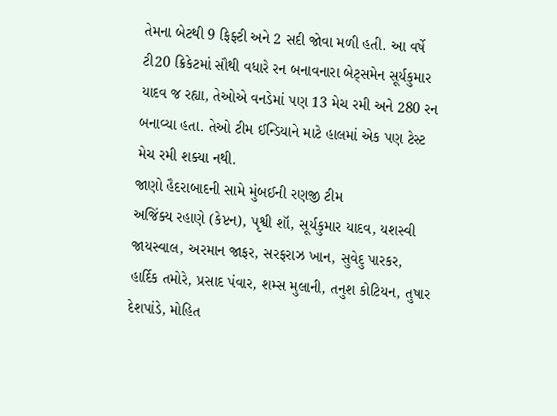તેમના બેટથી 9 ફિફ્ટી અને 2 સદી જોવા મળી હતી. આ વર્ષે ટી20 ક્રિકેટમાં સૌથી વધારે રન બનાવનારા બેટ્સમેન સૂર્યકુમાર યાદવ જ રહ્યા, તેઓએ વનડેમાં પણ 13 મેચ રમી અને 280 રન બનાવ્યા હતા. તેઓ ટીમ ઈન્ડિયાને માટે હાલમાં એક પણ ટેસ્ટ મેચ રમી શક્યા નથી.
જાણો હૈદરાબાદની સામે મુંબઈની રણજી ટીમ
અજિંક્ય રહાણે (કેપ્ટન), પૃશ્વી શૉ, સૂર્યકુમાર યાદવ, યશસ્વી જાયસ્વાલ, અરમાન જાફર, સરફરાઝ ખાન, સુવેદુ પારકર, હાર્દિક તમોરે, પ્રસાદ પંવાર, શમ્સ મુલાની, તનુશ કોટિયન, તુષાર દેશપાંડે, મોહિત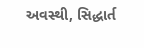અવસ્થી, સિદ્ધાર્ત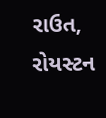રાઉત, રોયસ્ટન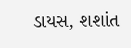ડાયસ, શશાંત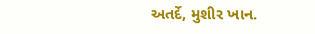અતર્દે, મુશીર ખાન.